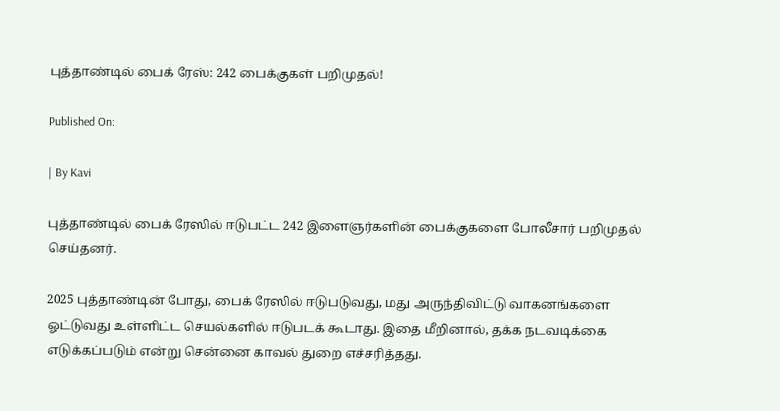புத்தாண்டில் பைக் ரேஸ்: 242 பைக்குகள் பறிமுதல்!

Published On:

| By Kavi

புத்தாண்டில் பைக் ரேஸில் ஈடுபட்ட 242 இளைஞர்களின் பைக்குகளை போலீசார் பறிமுதல் செய்தனர்.

2025 புத்தாண்டின் போது, பைக் ரேஸில் ஈடுபடுவது, மது அருந்திவிட்டு வாகனங்களை ஓட்டுவது உள்ளிட்ட செயல்களில் ஈடுபடக் கூடாது. இதை மீறினால், தக்க நடவடிக்கை எடுக்கப்படும் என்று சென்னை காவல் துறை எச்சரித்தது.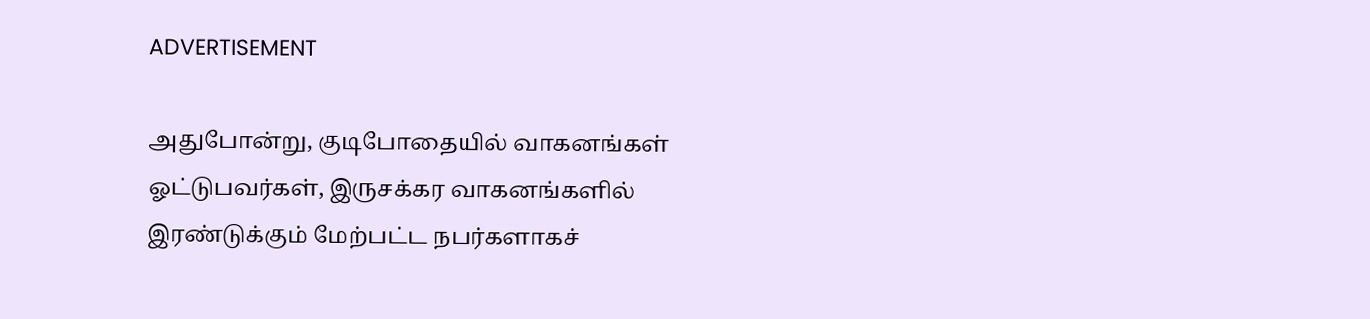ADVERTISEMENT

அதுபோன்று, குடிபோதையில் வாகனங்கள் ஓட்டுபவர்கள், இருசக்கர வாகனங்களில் இரண்டுக்கும் மேற்பட்ட நபர்களாகச்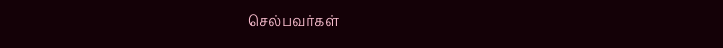செல்பவர்கள்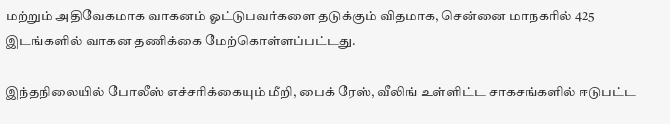மற்றும் அதிவேகமாக வாகனம் ஓட்டுபவர்களை தடுக்கும் விதமாக, சென்னை மாநகரில் 425 இடங்களில் வாகன தணிக்கை மேற்கொள்ளப்பட்டது.

இந்தநிலையில் போலீஸ் எச்சரிக்கையும் மீறி, பைக் ரேஸ், வீலிங் உள்ளிட்ட சாகசங்களில் ஈடுபட்ட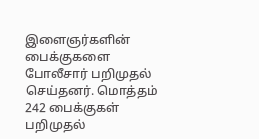இளைஞர்களின் பைக்குகளை போலீசார் பறிமுதல் செய்தனர். மொத்தம் 242 பைக்குகள் பறிமுதல்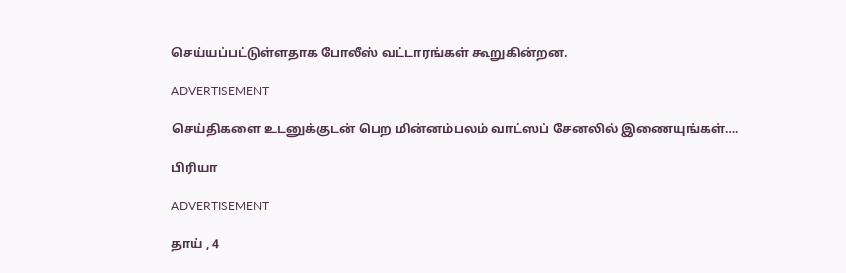செய்யப்பட்டுள்ளதாக போலீஸ் வட்டாரங்கள் கூறுகின்றன.

ADVERTISEMENT

செய்திகளை உடனுக்குடன் பெற மின்னம்பலம் வாட்ஸப் சேனலில் இணையுங்கள்….

பிரியா

ADVERTISEMENT

தாய் , 4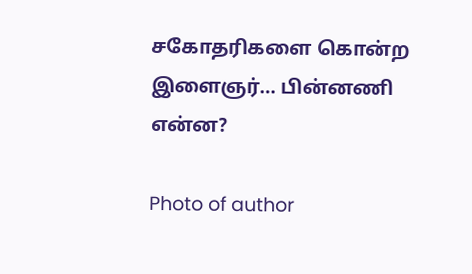சகோதரிகளை கொன்ற இளைஞர்… பின்னணி என்ன?

Photo of author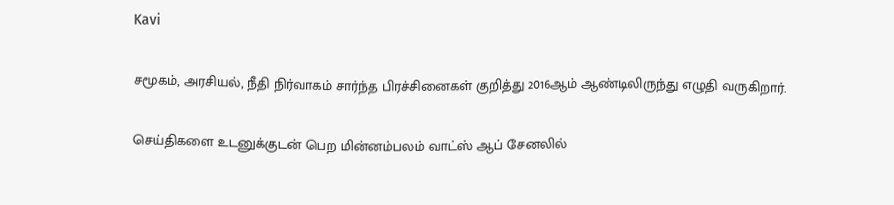Kavi

சமூகம், அரசியல், நீதி நிர்வாகம் சார்ந்த பிரச்சினைகள் குறித்து 2016ஆம் ஆண்டிலிருந்து எழுதி வருகிறார்.

செய்திகளை உடனுக்குடன் பெற மின்னம்பலம் வாட்ஸ் ஆப் சேனலில்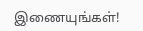இணையுங்கள்!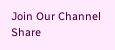Join Our Channel
Share